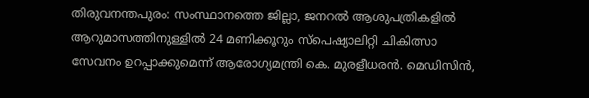തിരുവനന്തപുരം: സംസ്ഥാനത്തെ ജില്ലാ, ജനറൽ ആശുപത്രികളിൽ ആറുമാസത്തിനുള്ളിൽ 24 മണിക്കൂറും സ്പെഷ്യാലിറ്റി ചികിത്സാ സേവനം ഉറപ്പാക്കുമെന്ന് ആരോഗ്യമന്ത്രി കെ. മുരളീധരൻ. മെഡിസിൻ,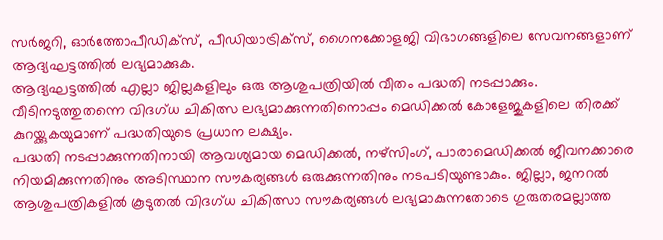സർജറി, ഓർത്തോപീഡിക്സ്, പീഡിയാട്രിക്സ്, ഗൈനക്കോളജി വിഭാഗങ്ങളിലെ സേവനങ്ങളാണ് ആദ്യഘട്ടത്തിൽ ലഭ്യമാക്കുക.
ആദ്യഘട്ടത്തിൽ എല്ലാ ജില്ലകളിലും ഒരു ആശുപത്രിയിൽ വീതം പദ്ധതി നടപ്പാക്കും. വീടിനടുത്തുതന്നെ വിദഗ്ധ ചികിത്സ ലഭ്യമാക്കുന്നതിനൊപ്പം മെഡിക്കൽ കോളേജുകളിലെ തിരക്ക് കുറയ്ക്കുകയുമാണ് പദ്ധതിയുടെ പ്രധാന ലക്ഷ്യം.
പദ്ധതി നടപ്പാക്കുന്നതിനായി ആവശ്യമായ മെഡിക്കൽ, നഴ്സിംഗ്, പാരാമെഡിക്കൽ ജീവനക്കാരെ നിയമിക്കുന്നതിനും അടിസ്ഥാന സൗകര്യങ്ങൾ ഒരുക്കുന്നതിനും നടപടിയുണ്ടാകും. ജില്ലാ, ജനറൽ ആശുപത്രികളിൽ കൂടുതൽ വിദഗ്ധ ചികിത്സാ സൗകര്യങ്ങൾ ലഭ്യമാകുന്നതോടെ ഗുരുതരമല്ലാത്ത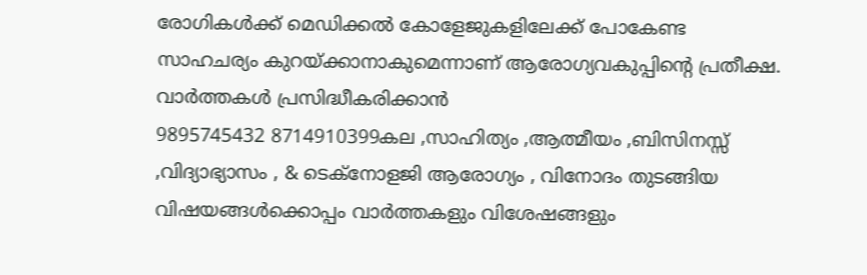രോഗികൾക്ക് മെഡിക്കൽ കോളേജുകളിലേക്ക് പോകേണ്ട സാഹചര്യം കുറയ്ക്കാനാകുമെന്നാണ് ആരോഗ്യവകുപ്പിന്റെ പ്രതീക്ഷ.
വാർത്തകൾ പ്രസിദ്ധീകരിക്കാൻ
9895745432 8714910399കല ,സാഹിത്യം ,ആത്മീയം ,ബിസിനസ്സ് ,വിദ്യാഭ്യാസം , & ടെക്നോളജി ആരോഗ്യം , വിനോദം തുടങ്ങിയ വിഷയങ്ങൾക്കൊപ്പം വാർത്തകളും വിശേഷങ്ങളും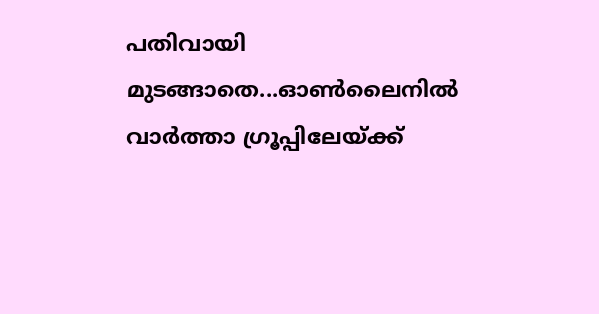പതിവായി മുടങ്ങാതെ...ഓൺലൈനിൽ വാർത്താ ഗ്രൂപ്പിലേയ്ക്ക്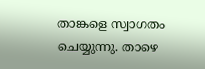താങ്കളെ സ്വാഗതം ചെയ്യുന്നു. താഴെ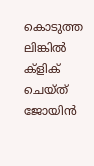കൊടുത്ത ലിങ്കിൽ ക്ളിക് ചെയ്ത് ജോയിൻ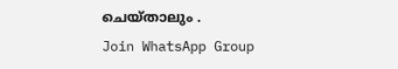ചെയ്താലും .
Join WhatsApp Group